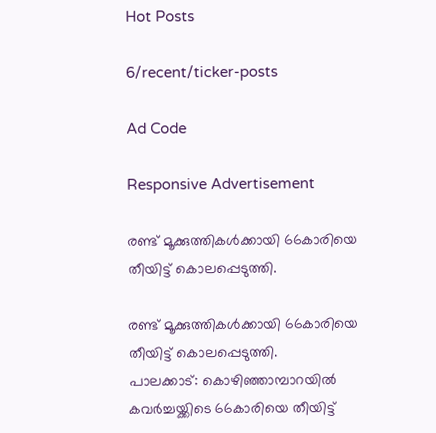Hot Posts

6/recent/ticker-posts

Ad Code

Responsive Advertisement

രണ്ട് മൂക്കുത്തികൾക്കായി 66കാരിയെ തീയിട്ട് കൊലപ്പെടുത്തി.

രണ്ട് മൂക്കുത്തികൾക്കായി 66കാരിയെ തീയിട്ട് കൊലപ്പെടുത്തി.
പാലക്കാട്: കൊഴിഞ്ഞാമ്പാറയിൽ കവര്‍ച്ചയ്ക്കിടെ 66കാരിയെ തീയിട്ട്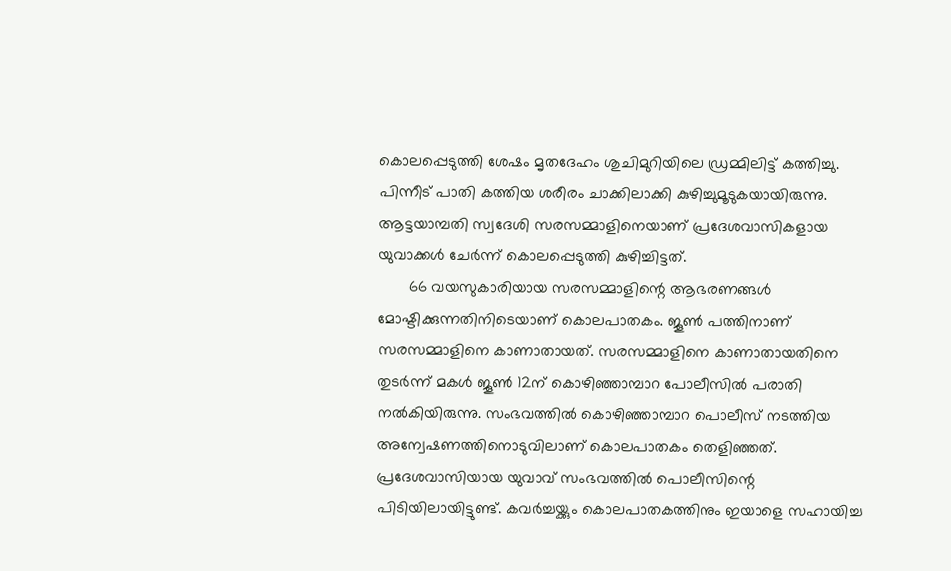കൊലപ്പെടുത്തി ശേഷം മൃതദേഹം ശുചിമുറിയിലെ ഡ്രമ്മിലിട്ട് കത്തിച്ചു. പിന്നീട് പാതി കത്തിയ ശരീരം ചാക്കിലാക്കി കുഴിച്ചുമൂടുകയായിരുന്നു. ആട്ടയാമ്പതി സ്വദേശി സരസമ്മാളിനെയാണ് പ്രദേശവാസികളായ യുവാക്കള്‍ ചേര്‍ന്ന് കൊലപ്പെടുത്തി കുഴിച്ചിട്ടത്.
       66 വയസുകാരിയായ സരസമ്മാളിന്റെ ആഭരണങ്ങള്‍ മോഷ്ടിക്കുന്നതിനിടെയാണ് കൊലപാതകം. ജൂണ്‍ പത്തിനാണ് സരസമ്മാളിനെ കാണാതായത്. സരസമ്മാളിനെ കാണാതായതിനെ തുടർന്ന് മകൾ ജൂൺ 12ന് കൊഴിഞ്ഞാമ്പാറ പോലീസിൽ പരാതി നൽകിയിരുന്നു. സംഭവത്തില്‍ കൊഴിഞ്ഞാമ്പാറ പൊലീസ് നടത്തിയ അന്വേഷണത്തിനൊടുവിലാണ് കൊലപാതകം തെളിഞ്ഞത്. പ്രദേശവാസിയായ യുവാവ് സംഭവത്തില്‍ പൊലീസിന്റെ പിടിയിലായിട്ടുണ്ട്. കവര്‍ച്ചയ്ക്കും കൊലപാതകത്തിനും ഇയാളെ സഹായിച്ച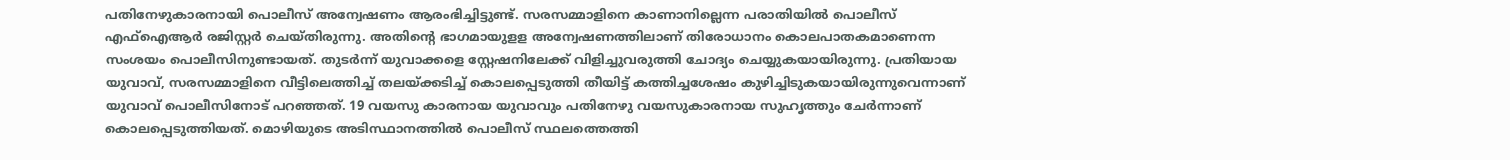പതിനേഴുകാരനായി പൊലീസ് അന്വേഷണം ആരംഭിച്ചിട്ടുണ്ട്. സരസമ്മാളിനെ കാണാനില്ലെന്ന പരാതിയില്‍ പൊലീസ് എഫ്‌ഐആര്‍ രജിസ്റ്റര്‍ ചെയ്തിരുന്നു. അതിന്റെ ഭാഗമായുളള അന്വേഷണത്തിലാണ് തിരോധാനം കൊലപാതകമാണെന്ന സംശയം പൊലീസിനുണ്ടായത്. തുടര്‍ന്ന് യുവാക്കളെ സ്റ്റേഷനിലേക്ക് വിളിച്ചുവരുത്തി ചോദ്യം ചെയ്യുകയായിരുന്നു. പ്രതിയായ യുവാവ്, സരസമ്മാളിനെ വീട്ടിലെത്തിച്ച് തലയ്ക്കടിച്ച് കൊലപ്പെടുത്തി തീയിട്ട് കത്തിച്ചശേഷം കുഴിച്ചിടുകയായിരുന്നുവെന്നാണ് യുവാവ് പൊലീസിനോട് പറഞ്ഞത്. 19 വയസു കാരനായ യുവാവും പതിനേഴു വയസുകാരനായ സുഹൃത്തും ചേര്‍ന്നാണ് കൊലപ്പെടുത്തിയത്. മൊഴിയുടെ അടിസ്ഥാനത്തില്‍ പൊലീസ് സ്ഥലത്തെത്തി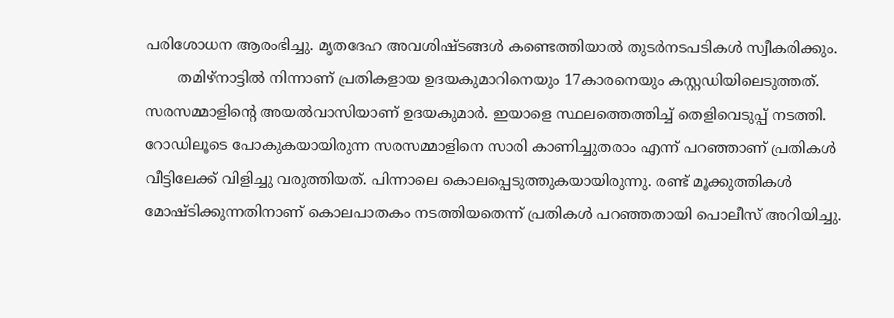പരിശോധന ആരംഭിച്ചു. മൃതദേഹ അവശിഷ്ടങ്ങള്‍ കണ്ടെത്തിയാല്‍ തുടര്‍നടപടികള്‍ സ്വീകരിക്കും.
       തമിഴ്നാട്ടിൽ നിന്നാണ് പ്രതികളായ ഉദയകുമാറിനെയും 17കാരനെയും കസ്റ്റഡിയിലെടുത്തത്. സരസമ്മാളിന്റെ അയൽവാസിയാണ് ഉദയകുമാർ. ഇയാളെ സ്ഥലത്തെത്തിച്ച് തെളിവെടുപ്പ് നടത്തി. റോഡിലൂടെ പോകുകയായിരുന്ന സരസമ്മാളിനെ സാരി കാണിച്ചുതരാം എന്ന് പറഞ്ഞാണ് പ്രതികൾ വീട്ടിലേക്ക് വിളിച്ചു വരുത്തിയത്. പിന്നാലെ കൊലപ്പെടുത്തുകയായിരുന്നു. രണ്ട് മൂക്കുത്തികൾ മോഷ്ടിക്കുന്നതിനാണ് കൊലപാതകം നടത്തിയതെന്ന് പ്രതികൾ പറഞ്ഞതായി പൊലീസ് അറിയിച്ചു.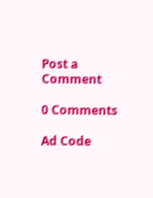Post a Comment

0 Comments

Ad Code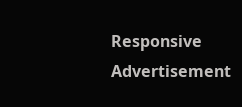Responsive Advertisement